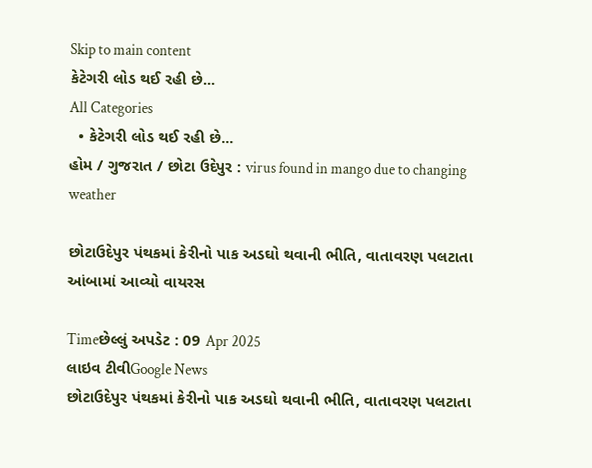Skip to main content
કેટેગરી લોડ થઈ રહી છે...
All Categories
  • કેટેગરી લોડ થઈ રહી છે...
હોમ / ગુજરાત / છોટા ઉદેપુર : virus found in mango due to changing weather

છોટાઉદેપુર પંથકમાં કેરીનો પાક અડઘો થવાની ભીતિ, વાતાવરણ પલટાતા આંબામાં આવ્યો વાયરસ

Timeછેલ્લું અપડેટ : 09 Apr 2025
લાઇવ ટીવીGoogle News
છોટાઉદેપુર પંથકમાં કેરીનો પાક અડઘો થવાની ભીતિ, વાતાવરણ પલટાતા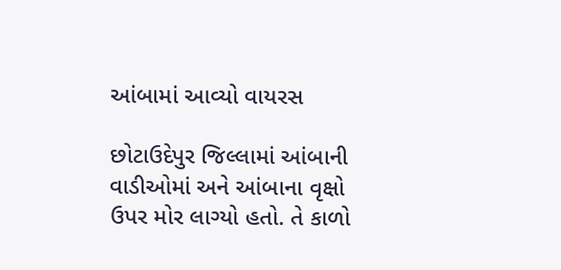આંબામાં આવ્યો વાયરસ

છોટાઉદેપુર જિલ્લામાં આંબાની વાડીઓમાં અને આંબાના વૃક્ષો ઉપર મોર લાગ્યો હતો. તે કાળો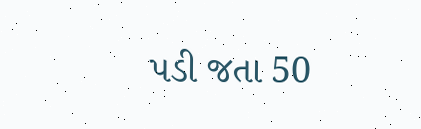પડી જતા 50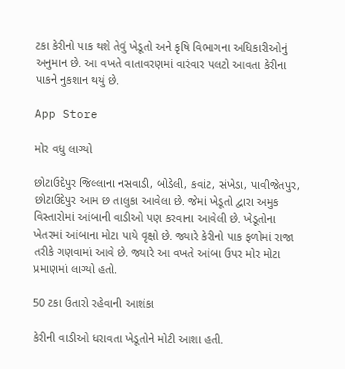ટકા કેરીનો પાક થશે તેવું ખેડૂતો અને કૃષિ વિભાગના અધિકારીઓનું અનુમાન છે. આ વખતે વાતાવરણમાં વારંવાર પલટો આવતા કેરીના પાકને નુકશાન થયું છે.

App Store

મોર વધુ લાગ્યો

છોટાઉદેપુર જિલ્લાના નસવાડી, બોડેલી, કવાંટ, સંખેડા, પાવીજેતપુર, છોટાઉદેપુર આમ છ તાલુકા આવેલા છે. જેમાં ખેડૂતો દ્વારા અમુક વિસ્તારોમાં આંબાની વાડીઓ પણ કરવાના આવેલી છે. ખેડૂતોના ખેતરમાં આંબાના મોટા પાયે વૃક્ષો છે. જ્યારે કેરીનો પાક ફળોમાં રાજા તરીકે ગણવામાં આવે છે. જ્યારે આ વખતે આંબા ઉપર મોર મોટા પ્રમાણમાં લાગ્યો હતો.

50 ટકા ઉતારો રહેવાની આશંકા

કેરીની વાડીઓ ધરાવતા ખેડૂતોને મોટી આશા હતી.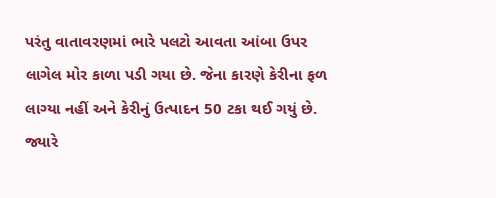પરંતુ વાતાવરણમાં ભારે પલટો આવતા આંબા ઉપર લાગેલ મોર કાળા પડી ગયા છે. જેના કારણે કેરીના ફળ લાગ્યા નહીં અને કેરીનું ઉત્પાદન 50 ટકા થઈ ગયું છે. જ્યારે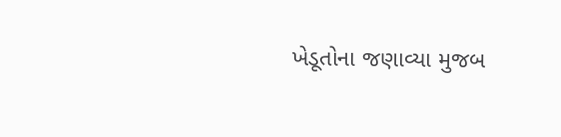ખેડૂતોના જણાવ્યા મુજબ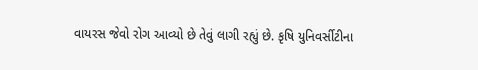વાયરસ જેવો રોગ આવ્યો છે તેવું લાગી રહ્યું છે. કૃષિ યુનિવર્સીટીના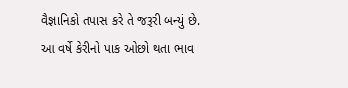વૈજ્ઞાનિકો તપાસ કરે તે જરૂરી બન્યું છે. આ વર્ષે કેરીનો પાક ઓછો થતા ભાવ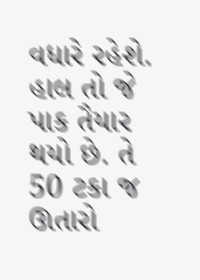વધારે રહેશે. હાલ તો જે પાક તૈયાર થયો છે. તે 50 ટકા જ ઊતારો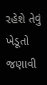રહેશે તેવું ખેડૂતો જણાવી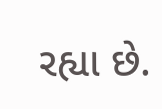રહ્યા છે.